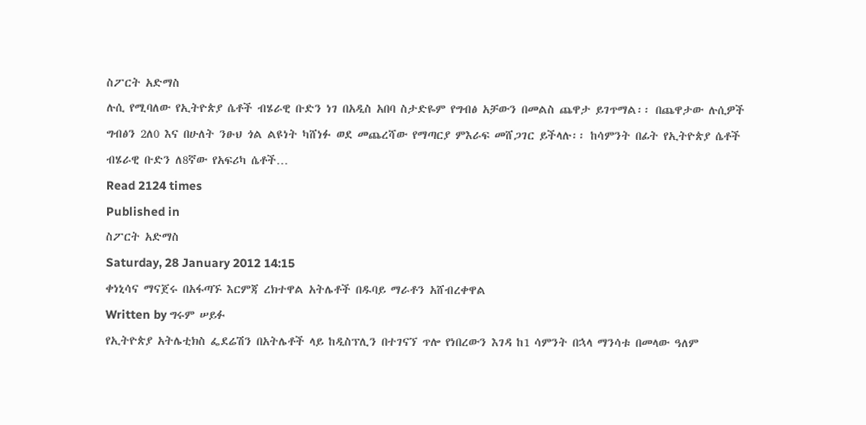ስፖርት አድማስ
ሉሲ የሚባለው የኢትዮጵያ ሴቶች ብሄራዊ ቡድን ነገ በአዲስ አበባ ስታድዬም የግብፅ አቻውን በመልስ ጨዋታ ይገጥማል፡፡ በጨዋታው ሉሲዎች ግብፅን 2ለ0 እና በሁለት ንፁህ ጎል ልዩነት ካሸነፉ ወደ መጨረሻው የማጣርያ ምእራፍ መሸጋገር ይችላሉ፡፡ ከሳምንት በፊት የኢትዮጵያ ሴቶች ብሄራዊ ቡድን ለ8ኛው የአፍሪካ ሴቶች…
Read 2124 times
Published in
ስፖርት አድማስ
Saturday, 28 January 2012 14:15
ቀነኒሳና ማናጀሩ በአፋጣኙ እርምጃ ረክተዋል አትሌቶች በዱባይ ማራቶን አሸብረቀዋል
Written by ግሩም ሠይፉ
የኢትዮጵያ አትሌቲክስ ፌደሬሽን በአትሌቶች ላይ ከዲስፕሊን በተገናኘ ጥሎ የነበረውን እገዳ ከ1 ሳምንት በኋላ ማንሳቱ በመላው ዓለም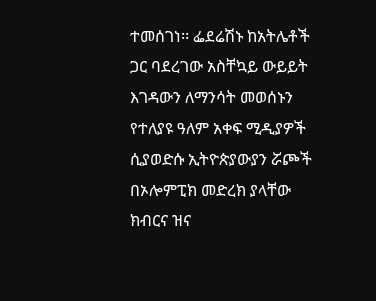ተመሰገነ፡፡ ፌደሬሽኑ ከአትሌቶች ጋር ባደረገው አስቸኳይ ውይይት እገዳውን ለማንሳት መወሰኑን የተለያዩ ዓለም አቀፍ ሚዲያዎች ሲያወድሱ ኢትዮጵያውያን ሯጮች በኦሎምፒክ መድረክ ያላቸው ክብርና ዝና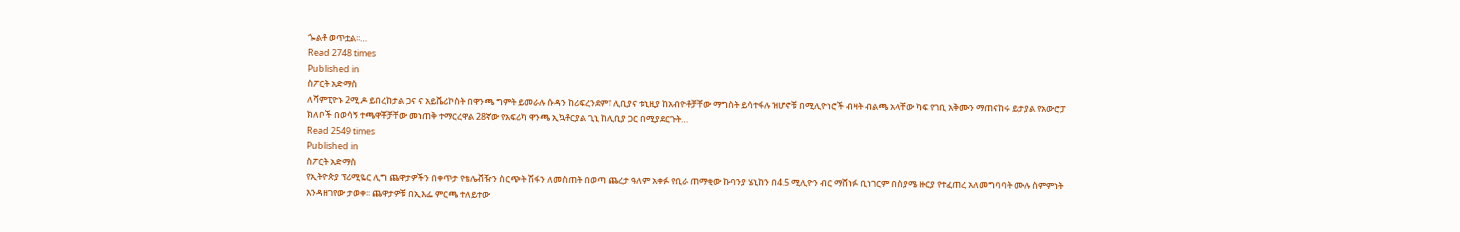ጐልቶ ወጥቷል፡፡…
Read 2748 times
Published in
ስፖርት አድማስ
ለሻምፒዮኑ 2ሚ.ዶ ይበረከታል ጋና ና አይቬሪኮስት በዋንጫ ግምት ይመራሉ ሱዳን ከሪፍረንደም፣ ሊቢያና ቱኒዚያ ከአብዮቶቻቸው ማግስት ይሳተፋሉ ዝሆኖቹ በሚሊዮነሮች ብዛት ብልጫ አላቸው ካፍ የገቢ አቅሙን ማጠናከሩ ይታያል የአውሮፓ ክለቦች በወሳኝ ተጫዋቾቻቸው መነጠቅ ተማርረዋል 28ኛው የአፍሪካ ዋንጫ ኢኳቶርያል ጊኒ ከሊቢያ ጋር በሚያደርጉት…
Read 2549 times
Published in
ስፖርት አድማስ
የኢትዮጵያ ፕሪሚዬር ሊግ ጨዋታዎችን በቀጥታ የቴሌቭዥን ስርጭት ሽፋን ለመስጠት በወጣ ጨረታ ዓለም አቀፉ የቢራ ጠማቂው ኩባንያ ሄኒከን በ4.5 ሚሊዮን ብር ማሸነፉ ቢነገርም በስያሜ ዙርያ የተፈጠረ አለመግባባት ሙሉ ስምምነት እንዳዘገየው ታወቀ፡፡ ጨዋታዎቹ በኢእፌ ምርጫ ተለይተው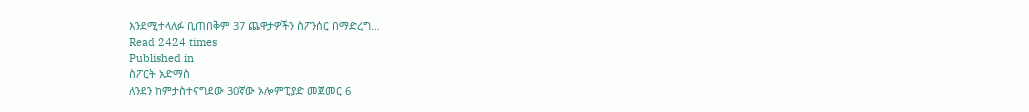እንደሚተላለፉ ቢጠበቅም 37 ጨዋታዎችን ስፖንሰር በማድረግ…
Read 2424 times
Published in
ስፖርት አድማስ
ለንደን ከምታስተናግደው 30ኛው ኦሎምፒያድ መጀመር 6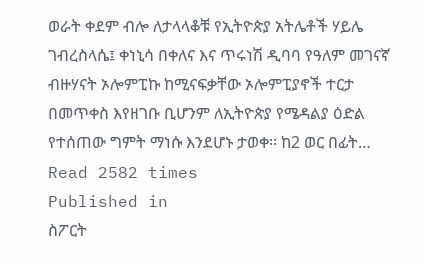ወራት ቀደም ብሎ ለታላላቆቹ የኢትዮጵያ አትሌቶች ሃይሌ ገብረስላሴ፤ ቀነኒሳ በቀለና እና ጥሩነሽ ዲባባ የዓለም መገናኛ ብዙሃናት ኦሎምፒኩ ከሚናፍቃቸው ኦሎምፒያኖች ተርታ በመጥቀስ እየዘገቡ ቢሆንም ለኢትዮጵያ የሜዳልያ ዕድል የተሰጠው ግምት ማነሱ እንደሆኑ ታወቀ፡፡ ከ2 ወር በፊት…
Read 2582 times
Published in
ስፖርት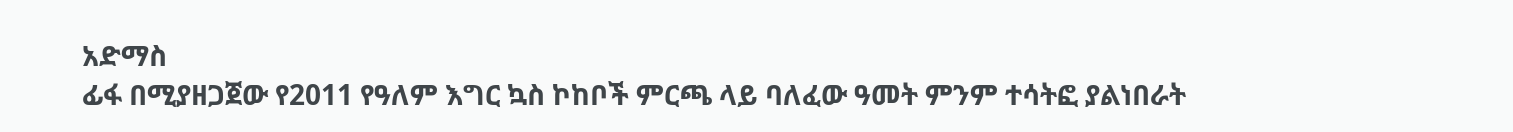አድማስ
ፊፋ በሚያዘጋጀው የ2011 የዓለም እግር ኳስ ኮከቦች ምርጫ ላይ ባለፈው ዓመት ምንም ተሳትፎ ያልነበራት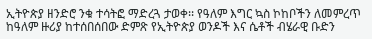ኢትዮጵያ ዘንድሮ ንቁ ተሳትፎ ማድረጓ ታወቀ፡፡ የዓለም እግር ኳስ ኮከቦችን ለመምረጥ ከዓለም ዙሪያ ከተሰበሰበው ድምጽ የኢትዮጵያ ወንዶች እና ሴቶች ብሄራዊ ቡድን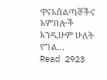ዋናአሰልጣኞችና አምበሎች እንዲሁም ሁለት የግል…
Read 2923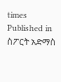times
Published in
ስፖርት አድማስ